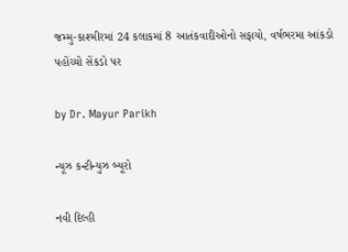જમ્મુ-કાશ્મીરમાં 24 કલાકમાં 8 આતંકવાદીઓનો સફાયો, વર્ષભરમા આંકડો પહોંચ્યો સેંકડો પર

by Dr. Mayur Parikh

ન્યૂઝ કન્ટીન્યુઝ બ્યૂરો

નવી દિલ્હી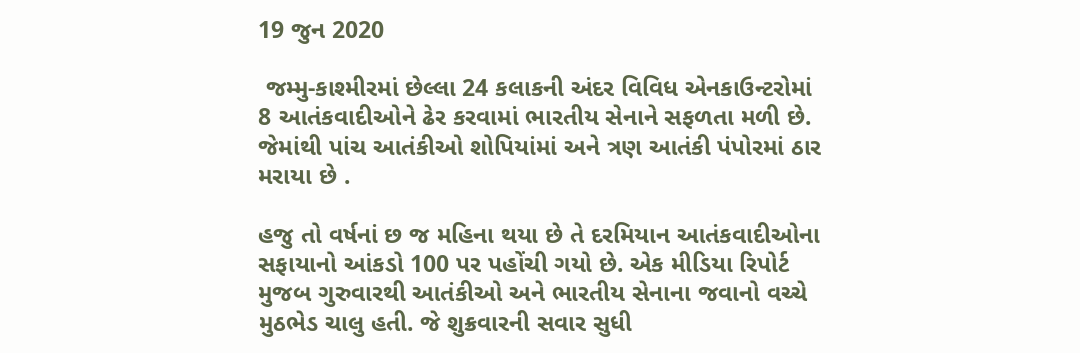19 જુન 2020

 જમ્મુ-કાશ્મીરમાં છેલ્લા 24 કલાકની અંદર વિવિધ એનકાઉન્ટરોમાં 8 આતંકવાદીઓને ઢેર કરવામાં ભારતીય સેનાને સફળતા મળી છે. જેમાંથી પાંચ આતંકીઓ શોપિયાંમાં અને ત્રણ આતંકી પંપોરમાં ઠાર મરાયા છે .

હજુ તો વર્ષનાં છ જ મહિના થયા છે તે દરમિયાન આતંકવાદીઓના સફાયાનો આંકડો 100 પર પહોંચી ગયો છે. એક મીડિયા રિપોર્ટ મુજબ ગુરુવારથી આતંકીઓ અને ભારતીય સેનાના જવાનો વચ્ચે મુઠભેડ ચાલુ હતી. જે શુક્રવારની સવાર સુધી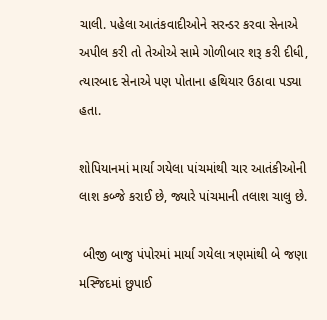ચાલી. પહેલા આતંકવાદીઓને સરન્ડર કરવા સેનાએ અપીલ કરી તો તેઓએ સામે ગોળીબાર શરૂ કરી દીધી, ત્યારબાદ સેનાએ પણ પોતાના હથિયાર ઉઠાવા પડ્યા હતા.

શોપિયાનમાં માર્યા ગયેલા પાંચમાંથી ચાર આતંકીઓની લાશ કબ્જે કરાઈ છે, જ્યારે પાંચમાની તલાશ ચાલુ છે.

 બીજી બાજુ પંપોરમાં માર્યા ગયેલા ત્રણમાંથી બે જણા મસ્જિદમાં છુપાઈ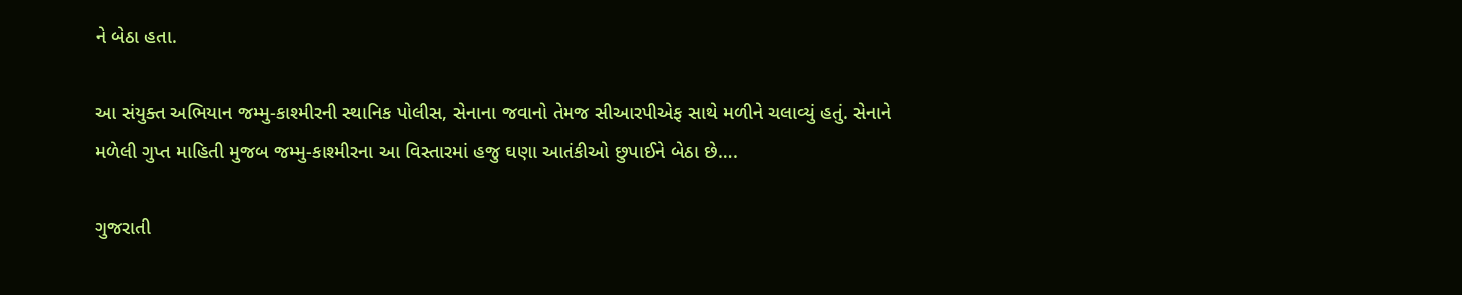ને બેઠા હતા.

આ સંયુક્ત અભિયાન જમ્મુ-કાશ્મીરની સ્થાનિક પોલીસ, સેનાના જવાનો તેમજ સીઆરપીએફ સાથે મળીને ચલાવ્યું હતું. સેનાને મળેલી ગુપ્ત માહિતી મુજબ જમ્મુ-કાશ્મીરના આ વિસ્તારમાં હજુ ઘણા આતંકીઓ છુપાઈને બેઠા છે….

ગુજરાતી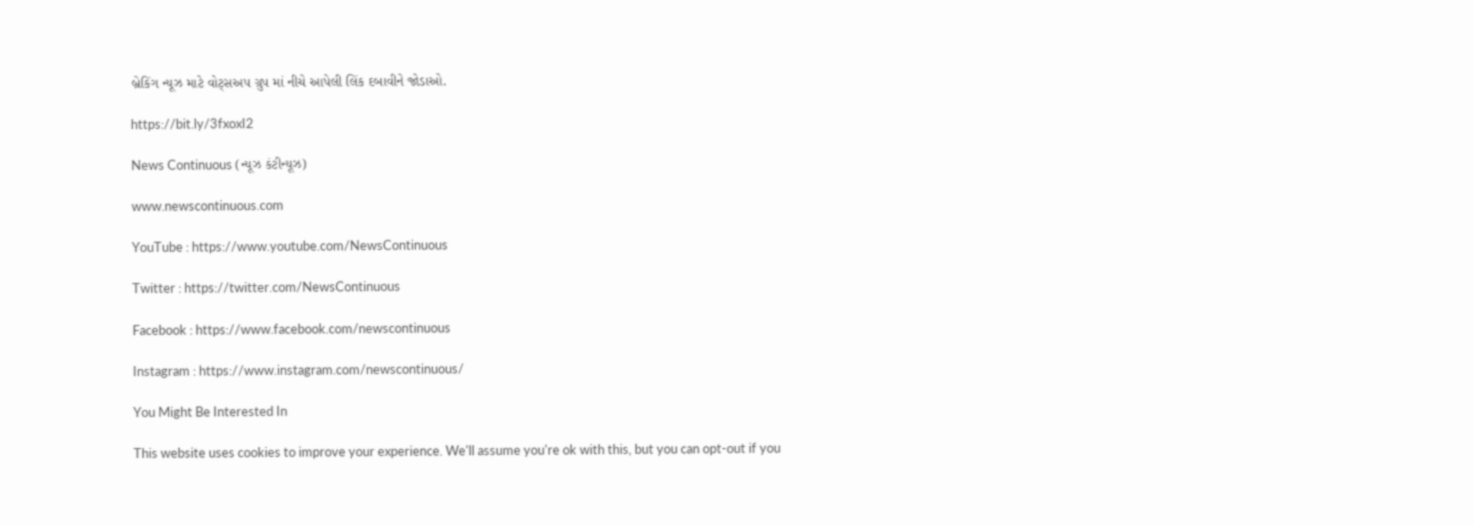બ્રેકિંગ ન્યૂઝ માટે વોટ્સઅપ ગ્રુપ માં નીચે આપેલી લિંક દબાવીને જોડાઓ.

https://bit.ly/3fxoxI2

News Continuous (ન્યૂઝ કંટીન્યૂઝ)

www.newscontinuous.com

YouTube : https://www.youtube.com/NewsContinuous

Twitter : https://twitter.com/NewsContinuous

Facebook : https://www.facebook.com/newscontinuous

Instagram : https://www.instagram.com/newscontinuous/

You Might Be Interested In

This website uses cookies to improve your experience. We'll assume you're ok with this, but you can opt-out if you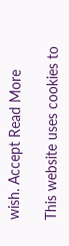wish. Accept Read More

This website uses cookies to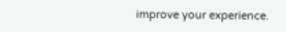improve your experience.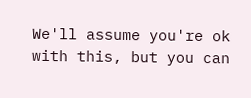We'll assume you're ok with this, but you can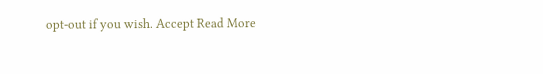opt-out if you wish. Accept Read More